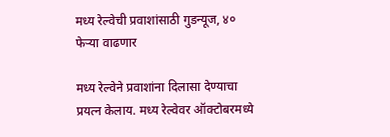मध्य रेल्वेची प्रवाशांसाठी गुडन्यूज, ४० फेऱ्या वाढणार

मध्य रेल्वेने प्रवाशांना दिलासा देण्याचा प्रयत्न केलाय. मध्य रेल्वेवर ऑक्टोबरमध्ये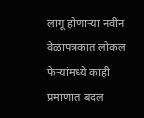लागू होणाऱ्या नवीन वेळापत्रकात लोकल फेऱ्यांमध्ये काही प्रमाणात बदल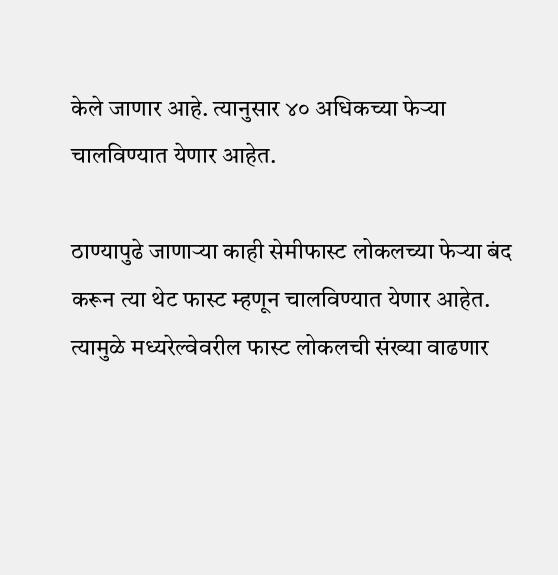केले जाणार आहे. त्यानुसार ४० अधिकच्या फेऱ्या चालविण्यात येणार आहेत.

ठाण्यापुढे जाणाऱ्या काही सेमीफास्ट लोकलच्या फेऱ्या बंद करून त्या थेट फास्ट म्हणून चालविण्यात येणार आहेत. त्यामुळे मध्यरेल्वेवरील फास्ट लोकलची संख्या वाढणार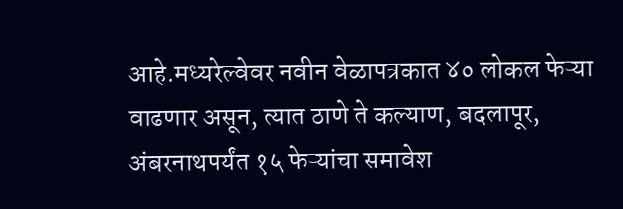आहे.मध्यरेल्वेवर नवीन वेळापत्रकात ४० लोकल फेऱ्या वाढणार असून, त्यात ठाणे ते कल्याण, बदलापूर, अंबरनाथपर्यंत १५ फेऱ्यांचा समावेश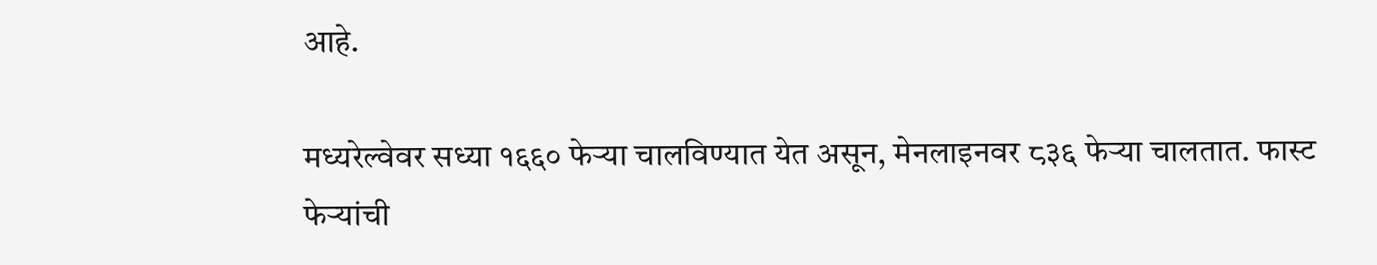आहे.

मध्यरेल्वेवर सध्या १६६० फेऱ्या चालविण्यात येत असून, मेनलाइनवर ८३६ फेऱ्या चालतात. फास्ट फेऱ्यांची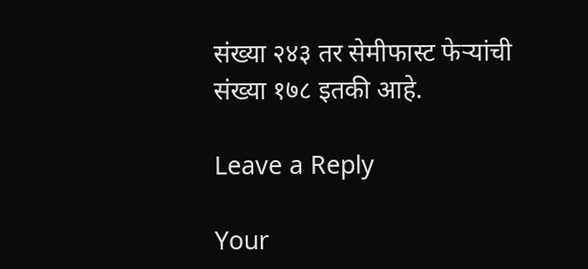संख्या २४३ तर सेमीफास्ट फेऱ्यांची संख्या १७८ इतकी आहे.

Leave a Reply

Your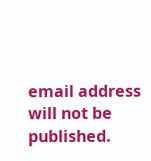email address will not be published.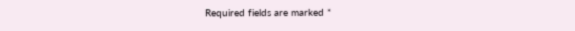Required fields are marked *